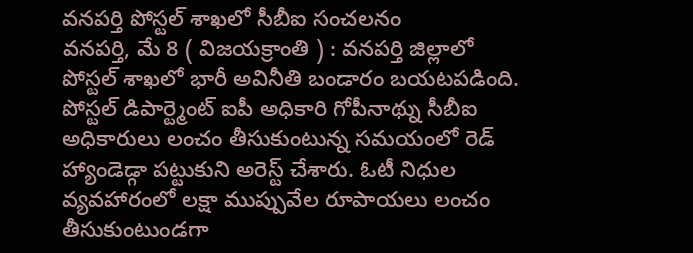వనపర్తి పోస్టల్ శాఖలో సీబీఐ సంచలనం
వనపర్తి, మే 8 ( విజయక్రాంతి ) : వనపర్తి జిల్లాలో పోస్టల్ శాఖలో భారీ అవినీతి బండారం బయటపడింది. పోస్టల్ డిపార్ట్మెంట్ ఐపీ అధికారి గోపీనాథ్ను సీబీఐ అధికారులు లంచం తీసుకుంటున్న సమయంలో రెడ్ హ్యాండెడ్గా పట్టుకుని అరెస్ట్ చేశారు. ఓటీ నిధుల వ్యవహారంలో లక్షా ముప్పువేల రూపాయలు లంచం తీసుకుంటుండగా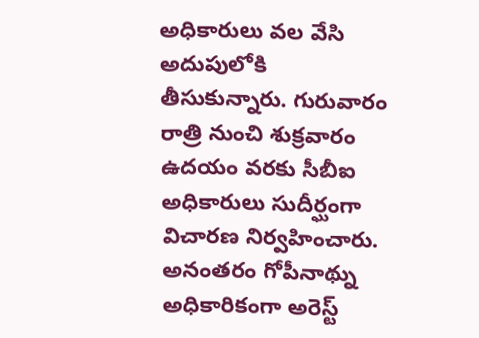అధికారులు వల వేసి అదుపులోకి తీసుకున్నారు. గురువారం రాత్రి నుంచి శుక్రవారం ఉదయం వరకు సీబీఐ అధికారులు సుదీర్ఘంగా విచారణ నిర్వహించారు.
అనంతరం గోపీనాథ్ను అధికారికంగా అరెస్ట్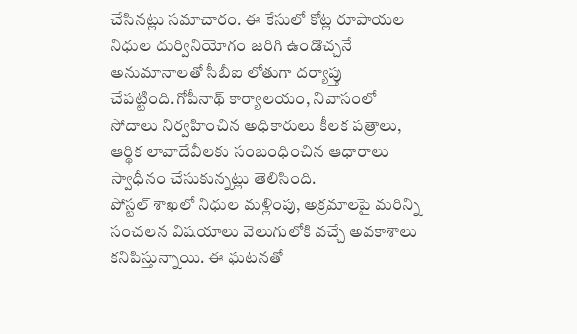చేసినట్లు సమాచారం. ఈ కేసులో కోట్ల రూపాయల నిధుల దుర్వినియోగం జరిగి ఉండొచ్చనే అనుమానాలతో సీబీఐ లోతుగా దర్యాప్తు చేపట్టింది.గోపీనాథ్ కార్యాలయం, నివాసంలో సోదాలు నిర్వహించిన అధికారులు కీలక పత్రాలు, ఆర్థిక లావాదేవీలకు సంబంధించిన ఆధారాలు స్వాధీనం చేసుకున్నట్లు తెలిసింది.
పోస్టల్ శాఖలో నిధుల మళ్లింపు, అక్రమాలపై మరిన్ని సంచలన విషయాలు వెలుగులోకి వచ్చే అవకాశాలు కనిపిస్తున్నాయి. ఈ ఘటనతో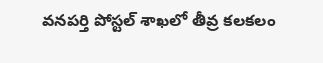వనపర్తి పోస్టల్ శాఖలో తీవ్ర కలకలం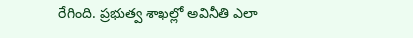రేగింది. ప్రభుత్వ శాఖల్లో అవినీతి ఎలా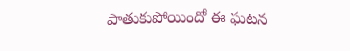పాతుకుపోయిందో ఈ ఘటన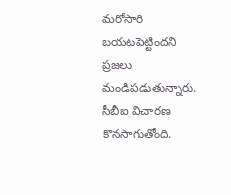మరోసారి బయటపెట్టిందని ప్రజలు మండిపడుతున్నారు. సీబీఐ విచారణ కొనసాగుతోంది.